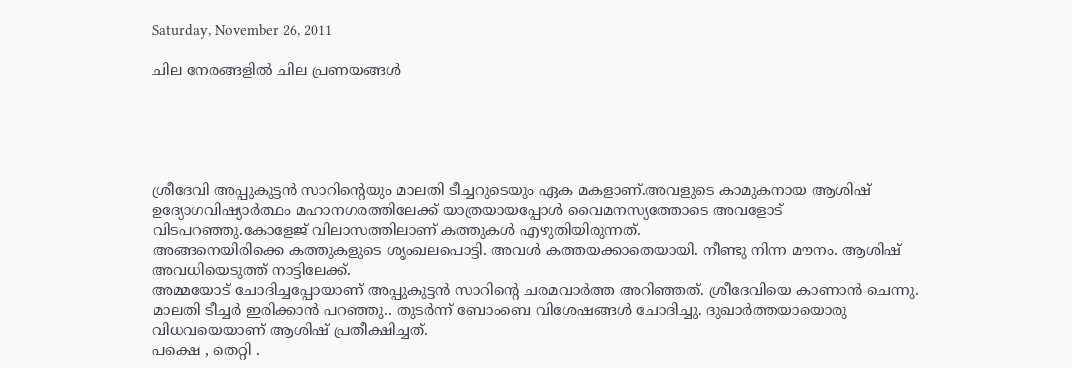Saturday, November 26, 2011

ചില നേരങ്ങളില്‍ ചില പ്രണയങ്ങള്‍





ശ്രീദേവി അപ്പുകുട്ടന്‍ സാറിന്റെയും മാലതി ടീച്ചറുടെയും ഏക മകളാണ്.അവളുടെ കാമുകനായ ആശിഷ്‌ ഉദ്യോഗവിഷ്യാര്‍ത്ഥം മഹാനഗരത്തിലേക്ക് യാത്രയായപ്പോള്‍ വൈമനസ്യത്തോടെ അവളോട്‌ വിടപറഞ്ഞു.കോളേജ് വിലാസത്തിലാണ് കത്തുകള്‍ എഴുതിയിരുന്നത്.
അങ്ങനെയിരിക്കെ കത്തുകളുടെ ശൃംഖലപൊട്ടി. അവള്‍ കത്തയക്കാതെയായി. നീണ്ടു നിന്ന മൗനം. ആശിഷ് അവധിയെടുത്ത് നാട്ടിലേക്ക്‌.
അമ്മയോട് ചോദിച്ചപ്പോയാണ് അപ്പുകുട്ടന്‍ സാറിന്‍റെ ചരമവാര്‍ത്ത അറിഞ്ഞത്. ശ്രീദേവിയെ കാണാന്‍ ചെന്നു.
മാലതി ടീച്ചര്‍ ഇരിക്കാന്‍ പറഞ്ഞു.. തുടര്‍ന്ന് ബോംബെ വിശേഷങ്ങള്‍ ചോദിച്ചു. ദുഖാര്‍ത്തയായൊരു വിധവയെയാണ് ആശിഷ് പ്രതീക്ഷിച്ചത്‌.
പക്ഷെ , തെറ്റി .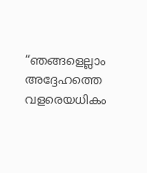“ഞങ്ങളെല്ലാം അദ്ദേഹത്തെ വളരെയധികം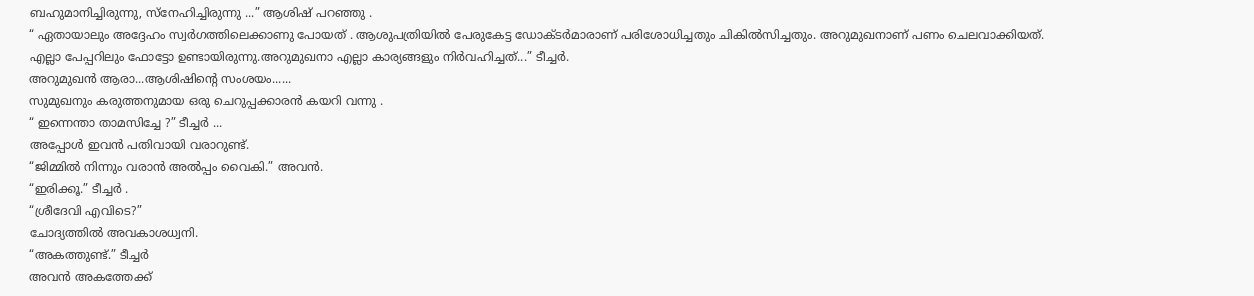ബഹുമാനിച്ചിരുന്നു, സ്നേഹിച്ചിരുന്നു ...” ആശിഷ് പറഞ്ഞു .
“ ഏതായാലും അദ്ദേഹം സ്വര്‍ഗത്തിലെക്കാണു പോയത്‌ . ആശുപത്രിയില്‍ പേരുകേട്ട ഡോക്ടര്‍മാരാണ് പരിശോധിച്ചതും ചികില്‍സിച്ചതും. അറുമുഖനാണ് പണം ചെലവാക്കിയത്‌. എല്ലാ പേപ്പറിലും ഫോട്ടോ ഉണ്ടായിരുന്നു.അറുമുഖനാ എല്ലാ കാര്യങ്ങളും നിര്‍വഹിച്ചത്‌...” ടീച്ചര്‍.
അറുമുഖന്‍ ആരാ...ആശിഷിന്റെ സംശയം......
സുമുഖനും കരുത്തനുമായ ഒരു ചെറുപ്പക്കാരന്‍ കയറി വന്നു .
“ ഇന്നെന്താ താമസിച്ചേ ?” ടീച്ചര്‍ ...
അപ്പോള്‍ ഇവന്‍ പതിവായി വരാറുണ്ട്.
“ജിമ്മില്‍ നിന്നും വരാന്‍ അല്‍പ്പം വൈകി.” അവന്‍.
“ഇരിക്കൂ.” ടീച്ചര്‍ .
“ശ്രീദേവി എവിടെ?”
ചോദ്യത്തില്‍ അവകാശധ്വനി.
“അകത്തുണ്ട്.” ടീച്ചര്‍
അവന്‍ അകത്തേക്ക്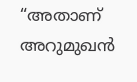“അതാണ് അറുമുഖന്‍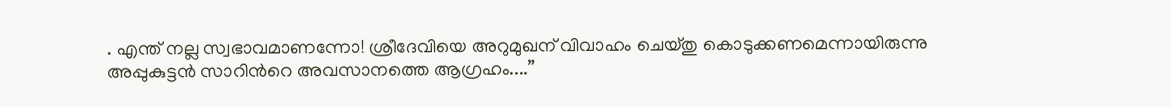. എന്ത് നല്ല സ്വഭാവമാണന്നോ! ശ്രീദേവിയെ അറുമുഖന് വിവാഹം ചെയ്തു കൊടുക്കണമെന്നായിരുന്നു അപ്പുകുട്ടന്‍ സാറിന്‍റെ അവസാനത്തെ ആഗ്രഹം....”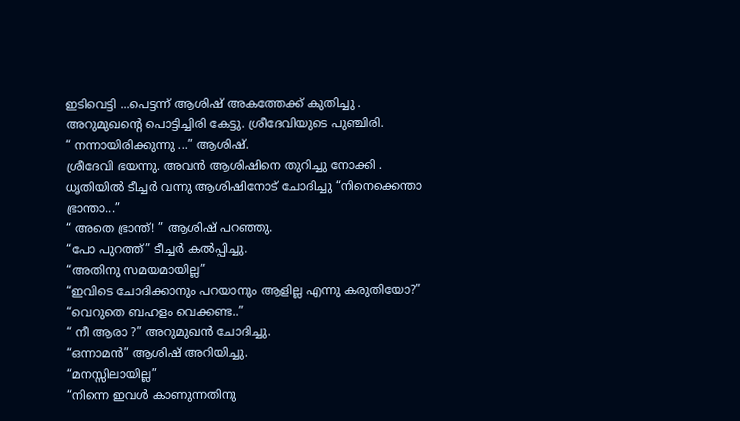ഇടിവെട്ടി ...പെട്ടന്ന് ആശിഷ്‌ അകത്തേക്ക് കുതിച്ചു . അറുമുഖന്റെ പൊട്ടിച്ചിരി കേട്ടു. ശ്രീദേവിയുടെ പുഞ്ചിരി.
“ നന്നായിരിക്കുന്നു ...” ആശിഷ്‌.
ശ്രീദേവി ഭയന്നു. അവന്‍ ആശിഷിനെ തുറിച്ചു നോക്കി .
ധൃതിയില്‍ ടീച്ചര്‍ വന്നു ആശിഷിനോട് ചോദിച്ചു “നിനെക്കെന്താ ഭ്രാന്താ...”
“ അതെ ഭ്രാന്ത്! ” ആശിഷ്‌ പറഞ്ഞു.
“പോ പുറത്ത്‌” ടീച്ചര്‍ കല്‍പ്പിച്ചു.
“അതിനു സമയമായില്ല”
“ഇവിടെ ചോദിക്കാനും പറയാനും ആളില്ല എന്നു കരുതിയോ?”
“വെറുതെ ബഹളം വെക്കണ്ട..”
“ നീ ആരാ ?” അറുമുഖന്‍ ചോദിച്ചു.
“ഒന്നാമന്‍” ആശിഷ്‌ അറിയിച്ചു.
“മനസ്സിലായില്ല”
“നിന്നെ ഇവള്‍ കാണുന്നതിനു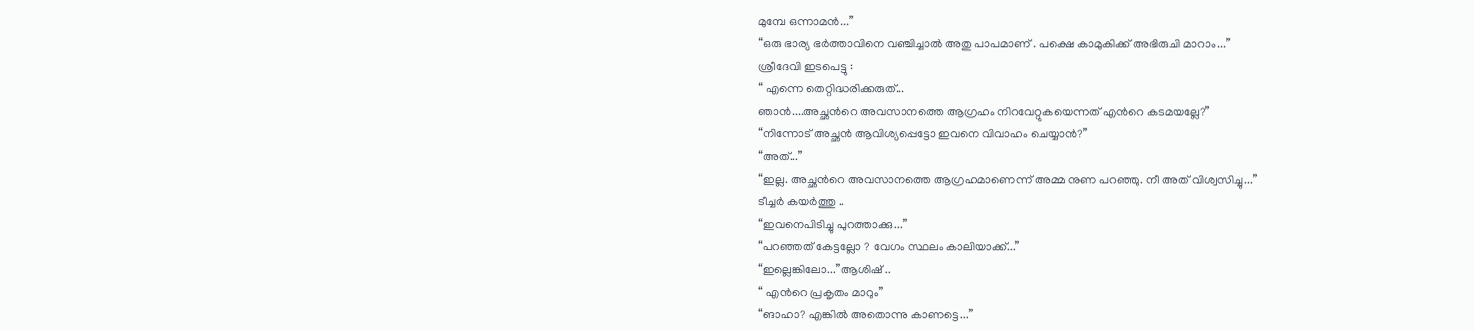മുമ്പേ ഒന്നാമന്‍...”
“ഒരു ഭാര്യ ഭര്‍ത്താവിനെ വഞ്ചിച്ചാല്‍ അതു പാപമാണ് . പക്ഷെ കാമുകിക്ക് അഭിരുചി മാറാം...”
ശ്രീദേവി ഇടപെട്ടു :
“ എന്നെ തെറ്റിദ്ധരിക്കരുത്...
ഞാന്‍....അച്ഛന്‍റെ അവസാനത്തെ ആഗ്രഹം നിറവേറ്റുകയെന്നത് എന്‍റെ കടമയല്ലേ?”
“നിന്നോട് അച്ഛന്‍ ആവിശ്യപ്പെട്ടോ ഇവനെ വിവാഹം ചെയ്യാന്‍?”
“അത്...”
“ഇല്ല. അച്ഛന്‍റെ അവസാനത്തെ ആഗ്രഹമാണെന്ന് അമ്മ നുണ പറഞ്ഞു. നീ അത് വിശ്വസിച്ചു...”
ടീച്ചര്‍ കയര്‍ത്തു ..
“ഇവനെപിടിച്ചു പുറത്താക്കു...”
“പറഞ്ഞത്‌ കേട്ടല്ലോ ? വേഗം സ്ഥലം കാലിയാക്ക്...”
“ഇല്ലെങ്കിലോ...”ആശിഷ്‌ ..
“ എന്‍റെ പ്രകൃതം മാറും”
“ങാഹാ? എങ്കില്‍ അതൊന്നു കാണട്ടെ...”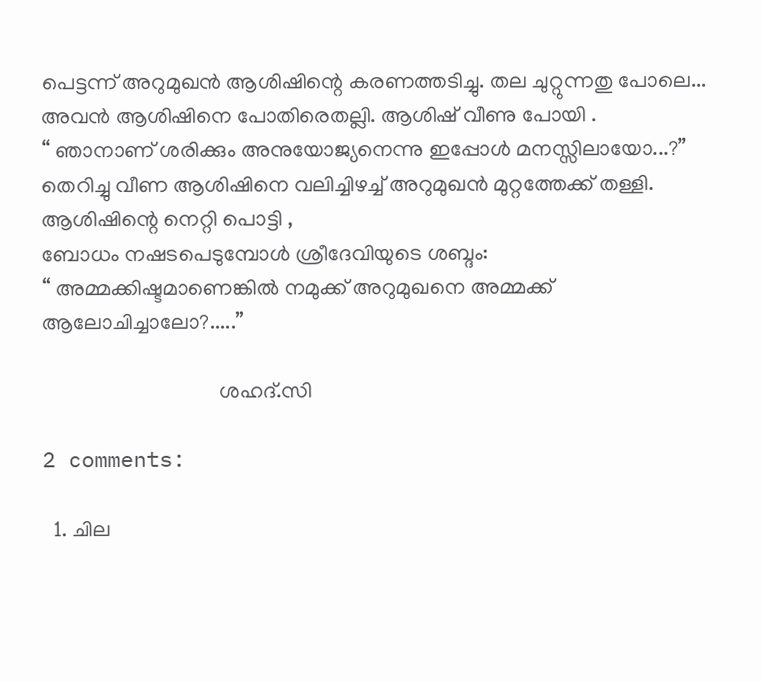പെട്ടന്ന് അറുമുഖന്‍ ആശിഷിന്റെ കരണത്തടിച്ചു. തല ചുറ്റുന്നതു പോലെ...
അവന്‍ ആശിഷിനെ പോതിരെതല്ലി. ആശിഷ്‌ വീണു പോയി .
“ ഞാനാണ്‌ ശരിക്കും അനുയോജ്യനെന്നു ഇപ്പോള്‍ മനസ്സിലായോ...?”
തെറിച്ചു വീണ ആശിഷിനെ വലിച്ചിഴച്ച് അറുമുഖന്‍ മുറ്റത്തേക്ക് തള്ളി. ആശിഷിന്റെ നെറ്റി പൊട്ടി ,
ബോധം നഷടപെടുമ്പോള്‍ ശ്രീദേവിയുടെ ശബ്ദം:
“ അമ്മക്കിഷ്ടമാണെങ്കില്‍ നമുക്ക്‌ അറുമുഖനെ അമ്മക്ക് ആലോചിച്ചാലോ?.....”

                                 ശഹദ്.സി

2 comments:

  1. ചില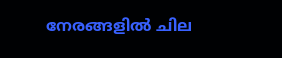നേരങ്ങളില്‍ ചില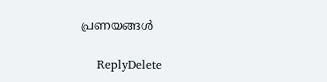പ്രണയങ്ങള്‍

    ReplyDelete